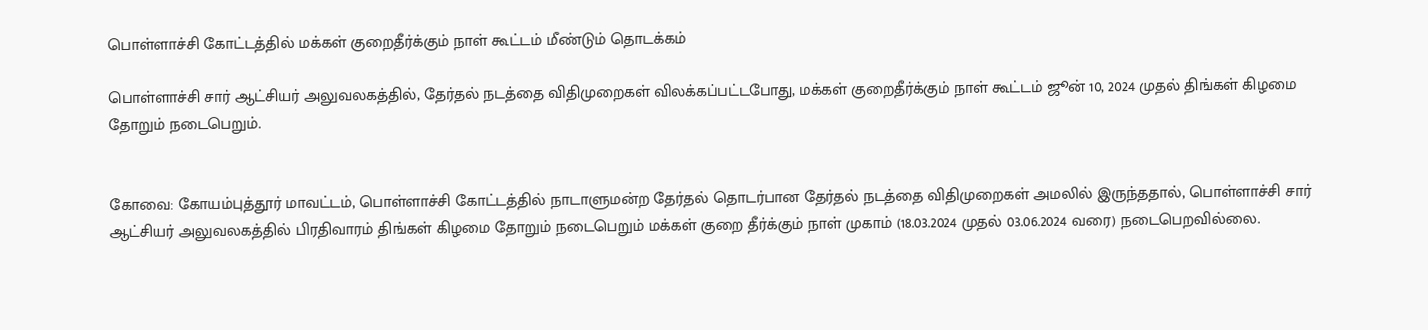பொள்ளாச்சி கோட்டத்தில் மக்கள் குறைதீர்க்கும் நாள் கூட்டம் மீண்டும் தொடக்கம்

பொள்ளாச்சி சார் ஆட்சியர் அலுவலகத்தில், தேர்தல் நடத்தை விதிமுறைகள் விலக்கப்பட்டபோது, மக்கள் குறைதீர்க்கும் நாள் கூட்டம் ஜூன் 10, 2024 முதல் திங்கள் கிழமை தோறும் நடைபெறும்.


கோவை: கோயம்புத்தூர் மாவட்டம், பொள்ளாச்சி கோட்டத்தில் நாடாளுமன்ற தேர்தல் தொடர்பான தேர்தல் நடத்தை விதிமுறைகள் அமலில் இருந்ததால், பொள்ளாச்சி சார் ஆட்சியர் அலுவலகத்தில் பிரதிவாரம் திங்கள் கிழமை தோறும் நடைபெறும் மக்கள் குறை தீர்க்கும் நாள் முகாம் (18.03.2024 முதல் 03.06.2024 வரை) நடைபெறவில்லை.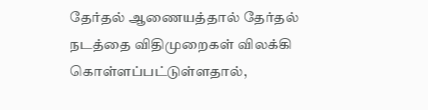தேர்தல் ஆணையத்தால் தேர்தல் நடத்தை விதிமுறைகள் விலக்கி கொள்ளப்பட்டுள்ளதால்,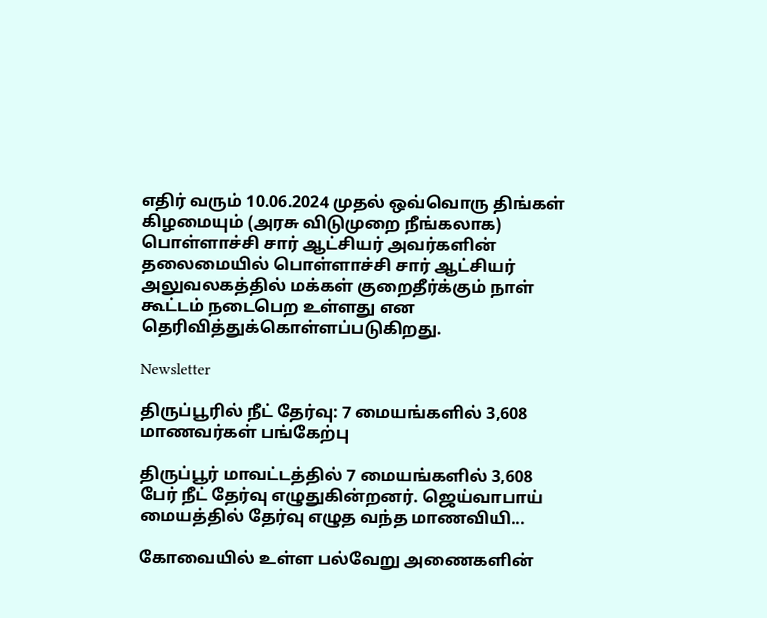எதிர் வரும் 10.06.2024 முதல் ஒவ்வொரு திங்கள் கிழமையும் (அரசு விடுமுறை நீங்கலாக) பொள்ளாச்சி சார் ஆட்சியர் அவர்களின் தலைமையில் பொள்ளாச்சி சார் ஆட்சியர் அலுவலகத்தில் மக்கள் குறைதீர்க்கும் நாள் கூட்டம் நடைபெற உள்ளது என தெரிவித்துக்கொள்ளப்படுகிறது.

Newsletter

திருப்பூரில் நீட் தேர்வு: 7 மையங்களில் 3,608 மாணவர்கள் பங்கேற்பு

திருப்பூர் மாவட்டத்தில் 7 மையங்களில் 3,608 பேர் நீட் தேர்வு எழுதுகின்றனர். ஜெய்வாபாய் மையத்தில் தேர்வு எழுத வந்த மாணவியி...

கோவையில் உள்ள பல்வேறு அணைகளின்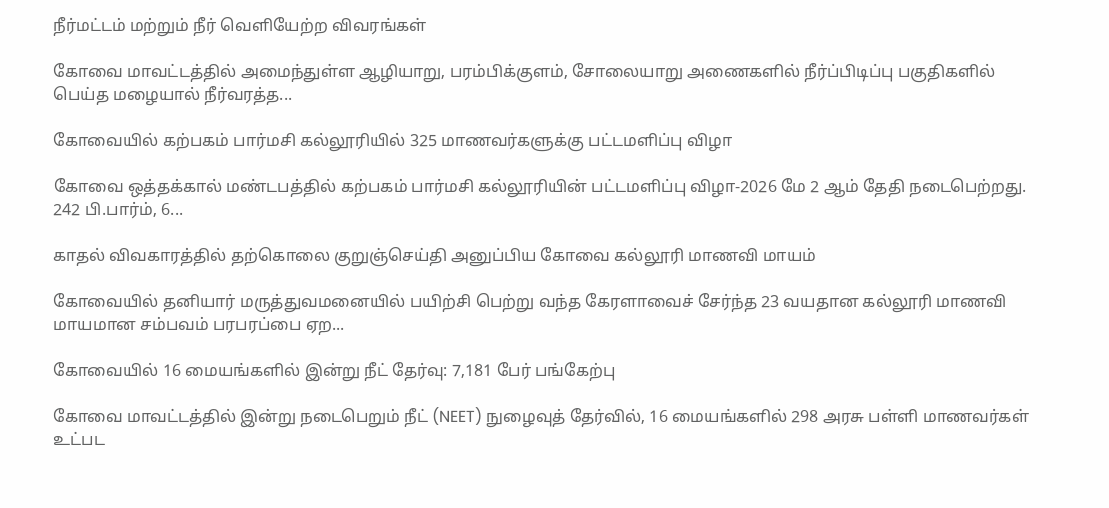நீர்மட்டம் மற்றும் நீர் வெளியேற்ற விவரங்கள்

கோவை மாவட்டத்தில் அமைந்துள்ள ஆழியாறு, பரம்பிக்குளம், சோலையாறு அணைகளில் நீர்ப்பிடிப்பு பகுதிகளில் பெய்த மழையால் நீர்வரத்த...

கோவையில் கற்பகம் பார்மசி கல்லூரியில் 325 மாணவர்களுக்கு பட்டமளிப்பு விழா

கோவை ஒத்தக்கால் மண்டபத்தில் கற்பகம் பார்மசி கல்லூரியின் பட்டமளிப்பு விழா-2026 மே 2 ஆம் தேதி நடைபெற்றது. 242 பி.பார்ம், 6...

காதல் விவகாரத்தில் தற்கொலை குறுஞ்செய்தி அனுப்பிய கோவை கல்லூரி மாணவி மாயம்

கோவையில் தனியார் மருத்துவமனையில் பயிற்சி பெற்று வந்த கேரளாவைச் சேர்ந்த 23 வயதான கல்லூரி மாணவி மாயமான சம்பவம் பரபரப்பை ஏற...

கோவையில் 16 மையங்களில் இன்று நீட் தேர்வு: 7,181 பேர் பங்கேற்பு

கோவை மாவட்டத்தில் இன்று நடைபெறும் நீட் (NEET) நுழைவுத் தேர்வில், 16 மையங்களில் 298 அரசு பள்ளி மாணவர்கள் உட்பட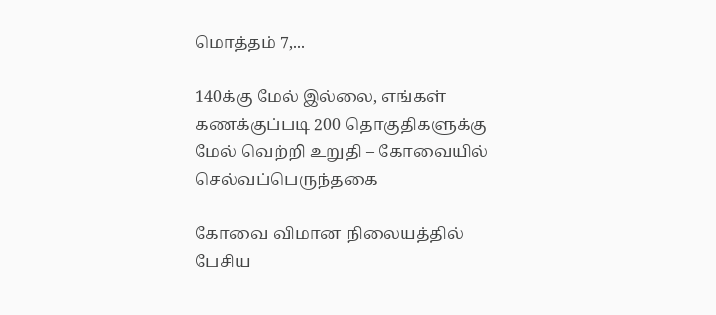மொத்தம் 7,...

140க்கு மேல் இல்லை, எங்கள் கணக்குப்படி 200 தொகுதிகளுக்கு மேல் வெற்றி உறுதி – கோவையில் செல்வப்பெருந்தகை

கோவை விமான நிலையத்தில் பேசிய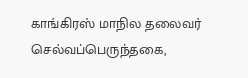காங்கிரஸ் மாநில தலைவர் செல்வப்பெருந்தகை,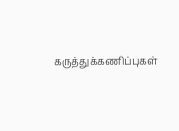கருத்துக்கணிப்புகள்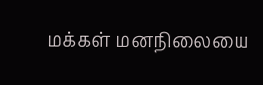மக்கள் மனநிலையை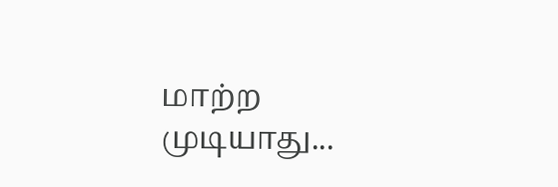மாற்ற முடியாது...